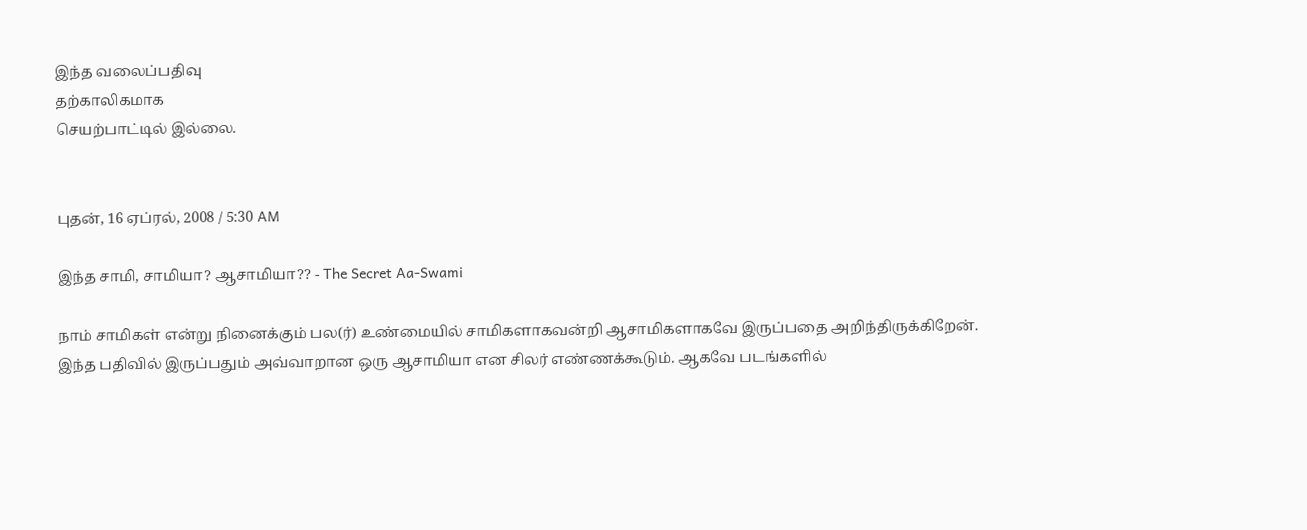இந்த வலைப்பதிவு
தற்காலிகமாக
செயற்பாட்டில் இல்லை.


புதன், 16 ஏப்ரல், 2008 / 5:30 AM

இந்த சாமி, சாமியா? ஆசாமியா?? - The Secret Aa-Swami

நாம் சாமிகள் என்று நினைக்கும் பல(ர்) உண்மையில் சாமிகளாகவன்றி ஆசாமிகளாகவே இருப்பதை அறிந்திருக்கிறேன். இந்த பதிவில் இருப்பதும் அவ்வாறான ஒரு ஆசாமியா என சிலர் எண்ணக்கூடும். ஆகவே படங்களில்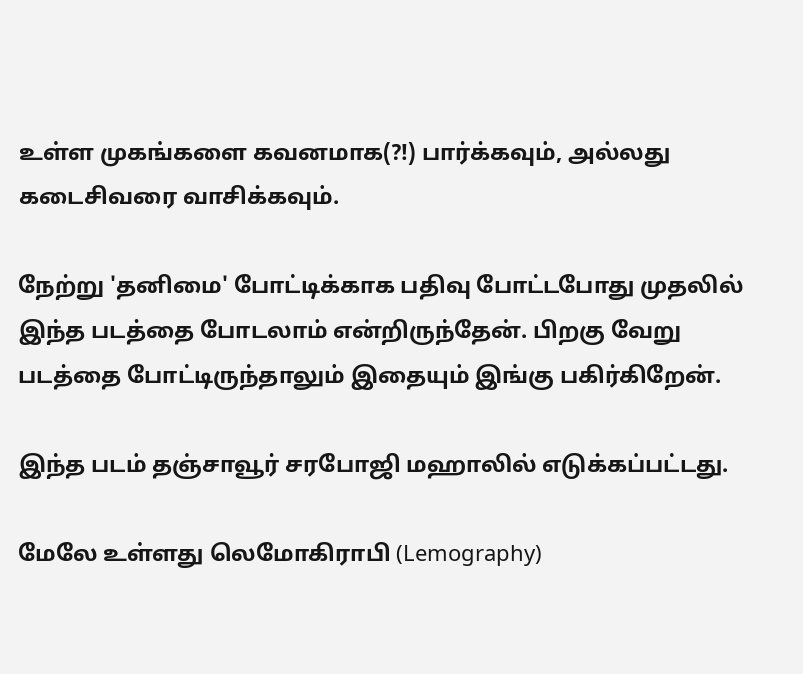உள்ள முகங்களை கவனமாக(?!) பார்க்கவும், அல்லது கடைசிவரை வாசிக்கவும்.

நேற்று 'தனிமை' போட்டிக்காக பதிவு போட்டபோது முதலில் இந்த படத்தை போடலாம் என்றிருந்தேன். பிறகு வேறு படத்தை போட்டிருந்தாலும் இதையும் இங்கு பகிர்கிறேன்.

இந்த படம் தஞ்சாவூர் சரபோஜி மஹாலில் எடுக்கப்பட்டது.

மேலே உள்ளது லெமோகிராபி (Lemography)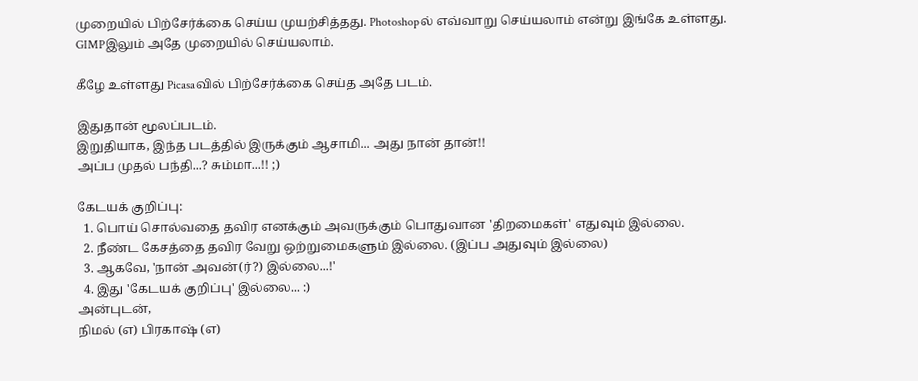முறையில் பிற்சேர்க்கை செய்ய முயற்சித்தது. Photoshopல் எவ்வாறு செய்யலாம் என்று இங்கே உள்ளது. GIMPஇலும் அதே முறையில் செய்யலாம்.

கீழே உள்ளது Picasaவில் பிற்சேர்க்கை செய்த அதே படம்.

இதுதான் மூலப்படம்.
இறுதியாக, இந்த படத்தில் இருக்கும் ஆசாமி... அது நான் தான்!!
அப்ப முதல் பந்தி...? சும்மா...!! ;)

கேடயக் குறிப்பு:
  1. பொய் சொல்வதை தவிர எனக்கும் அவருக்கும் பொதுவான 'திறமைகள்' எதுவும் இல்லை.
  2. நீண்ட கேசத்தை தவிர வேறு ஒற்றுமைகளும் இல்லை. (இப்ப அதுவும் இல்லை)
  3. ஆகவே, 'நான் அவன்(ர்?) இல்லை...!'
  4. இது 'கேடயக் குறிப்பு' இல்லை... :)
அன்புடன்,
நிமல் (எ) பிரகாஷ் (எ)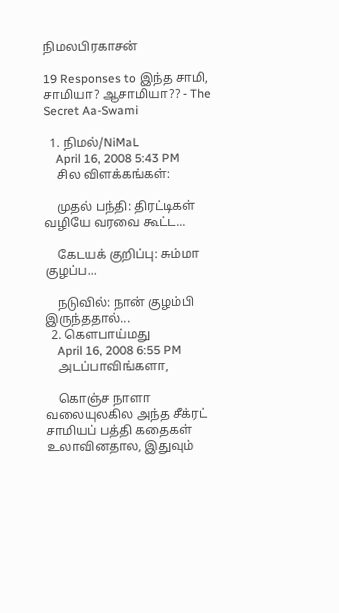நிமலபிரகாசன்

19 Responses to இந்த சாமி, சாமியா? ஆசாமியா?? - The Secret Aa-Swami

  1. நிமல்/NiMaL
    April 16, 2008 5:43 PM
    சில விளக்கங்கள்:

    முதல் பந்தி: திரட்டிகள் வழியே வரவை கூட்ட...

    கேடயக் குறிப்பு: சும்மா குழப்ப...

    நடுவில்: நான் குழம்பி இருந்ததால்...
  2. கௌபாய்மது
    April 16, 2008 6:55 PM
    அடப்பாவிங்களா,

    கொஞ்ச நாளா வலையுலகில அந்த சீக்ரட் சாமியப் பத்தி கதைகள் உலாவினதால, இதுவும்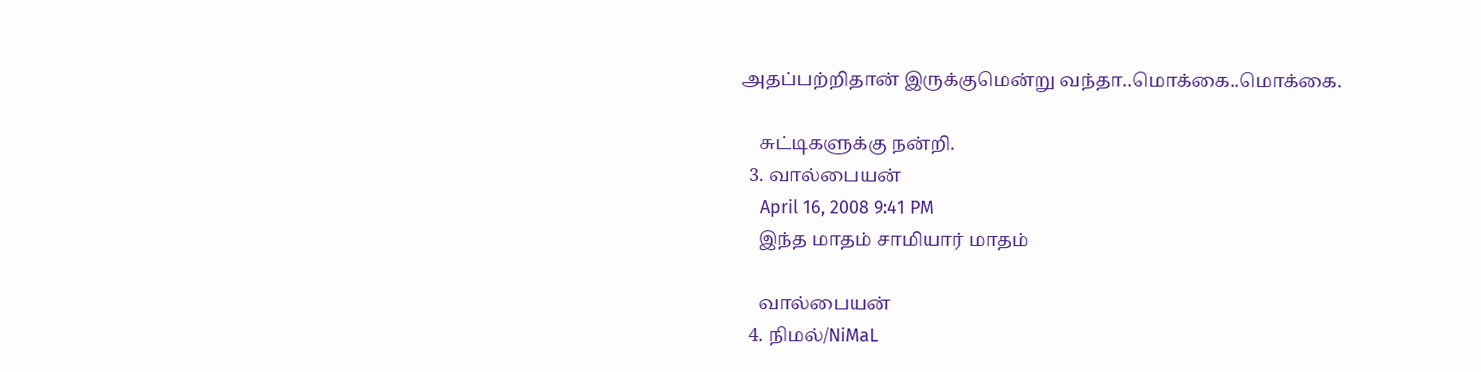அதப்பற்றிதான் இருக்குமென்று வந்தா..மொக்கை..மொக்கை.

    சுட்டிகளுக்கு நன்றி.
  3. வால்பையன்
    April 16, 2008 9:41 PM
    இந்த மாதம் சாமியார் மாதம்

    வால்பையன்
  4. நிமல்/NiMaL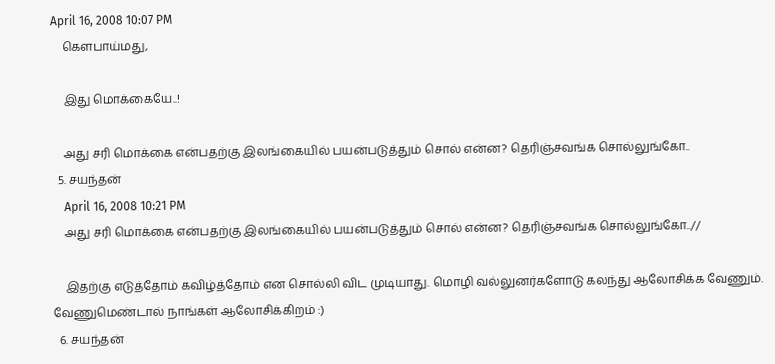April 16, 2008 10:07 PM
    கௌபாய்மது,

    இது மொக்கையே..!

    அது சரி மொக்கை என்பதற்கு இலங்கையில் பயன்படுத்தும் சொல் என்ன? தெரிஞ்சவங்க சொல்லுங்கோ..
  5. சயந்தன்
    April 16, 2008 10:21 PM
    அது சரி மொக்கை என்பதற்கு இலங்கையில் பயன்படுத்தும் சொல் என்ன? தெரிஞ்சவங்க சொல்லுங்கோ..//

    இதற்கு எடுத்தோம் கவிழ்த்தோம் என சொல்லி விட முடியாது. மொழி வல்லுனர்களோடு கலந்து ஆலோசிக்க வேணும். வேணுமெண்டால் நாங்கள் ஆலோசிக்கிறம் :)
  6. சயந்தன்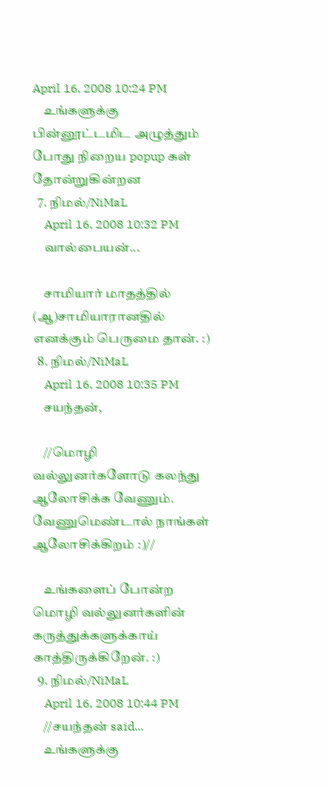April 16, 2008 10:24 PM
    உங்களுக்கு பின்னூட்டமிட அழுத்தும் போது நிறைய popup கள் தோன்றுகின்றன
  7. நிமல்/NiMaL
    April 16, 2008 10:32 PM
    வால்பையன்...

    சாமியார் மாதத்தில் (ஆ)சாமியாரானதில் எனக்கும் பெருமை தான். :)
  8. நிமல்/NiMaL
    April 16, 2008 10:35 PM
    சயந்தன்,

    //மொழி வல்லுனர்களோடு கலந்து ஆலோசிக்க வேணும். வேணுமெண்டால் நாங்கள் ஆலோசிக்கிறம் :)//

    உங்களைப் போன்ற மொழி வல்லுனர்களின் கருத்துக்களுக்காய் காத்திருக்கிறேன். :)
  9. நிமல்/NiMaL
    April 16, 2008 10:44 PM
    //சயந்தன் said...
    உங்களுக்கு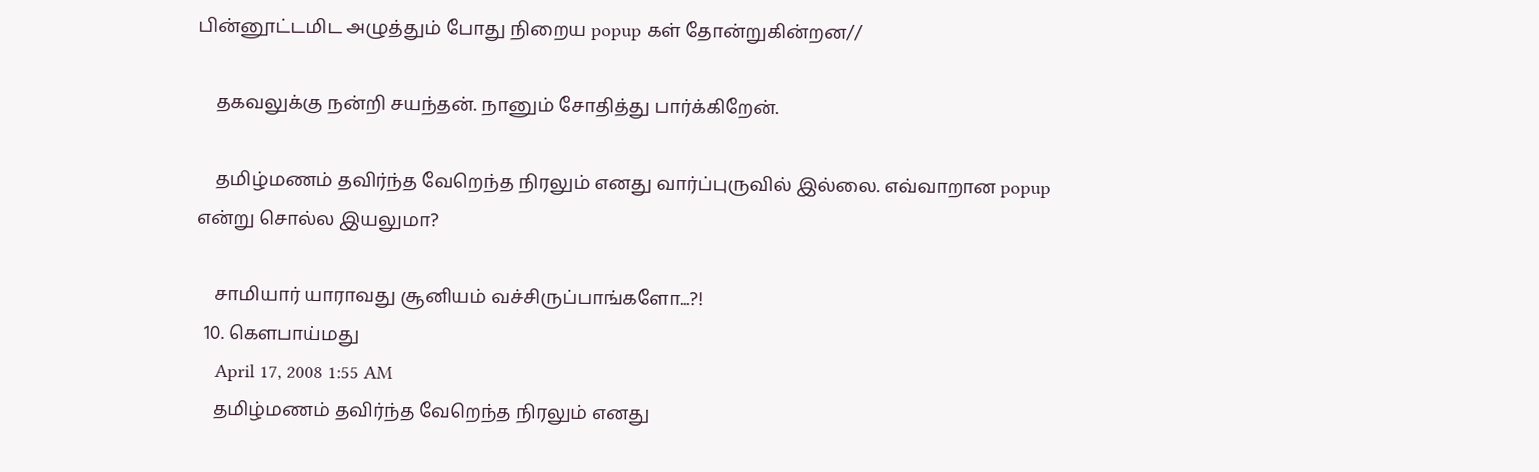பின்னூட்டமிட அழுத்தும் போது நிறைய popup கள் தோன்றுகின்றன//

    தகவலுக்கு நன்றி சயந்தன். நானும் சோதித்து பார்க்கிறேன்.

    தமிழ்மணம் தவிர்ந்த வேறெந்த நிரலும் எனது வார்ப்புருவில் இல்லை. எவ்வாறான popup என்று சொல்ல இயலுமா?

    சாமியார் யாராவது சூனியம் வச்சிருப்பாங்களோ...?!
  10. கௌபாய்மது
    April 17, 2008 1:55 AM
    தமிழ்மணம் தவிர்ந்த வேறெந்த நிரலும் எனது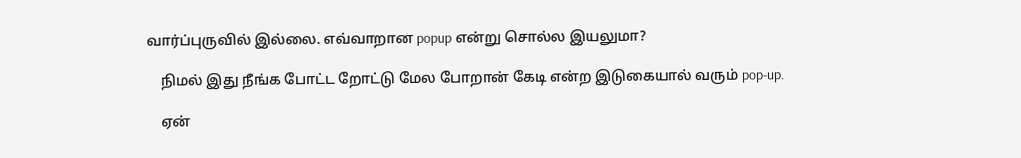வார்ப்புருவில் இல்லை. எவ்வாறான popup என்று சொல்ல இயலுமா?

    நிமல் இது நீங்க போட்ட றோட்டு மேல போறான் கேடி என்ற இடுகையால் வரும் pop-up.

    ஏன்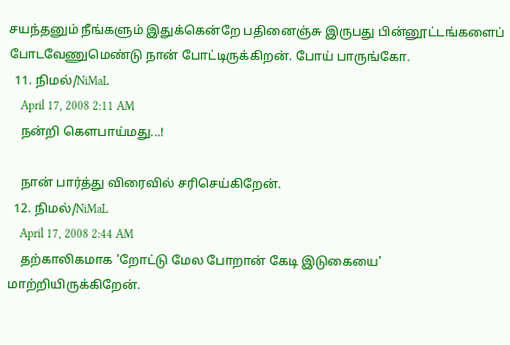சயந்தனும் நீங்களும் இதுக்கென்றே பதினைஞ்சு இருபது பின்னூட்டங்களைப் போடவேணுமெண்டு நான் போட்டிருக்கிறன். போய் பாருங்கோ.
  11. நிமல்/NiMaL
    April 17, 2008 2:11 AM
    நன்றி கௌபாய்மது...!

    நான் பார்த்து விரைவில் சரிசெய்கிறேன்.
  12. நிமல்/NiMaL
    April 17, 2008 2:44 AM
    தற்காலிகமாக 'றோட்டு மேல போறான் கேடி இடுகையை' மாற்றியிருக்கிறேன்.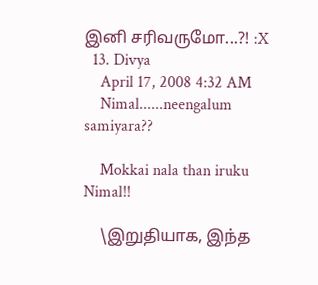இனி சரிவருமோ...?! :X
  13. Divya
    April 17, 2008 4:32 AM
    Nimal......neengalum samiyara??

    Mokkai nala than iruku Nimal!!

    \இறுதியாக, இந்த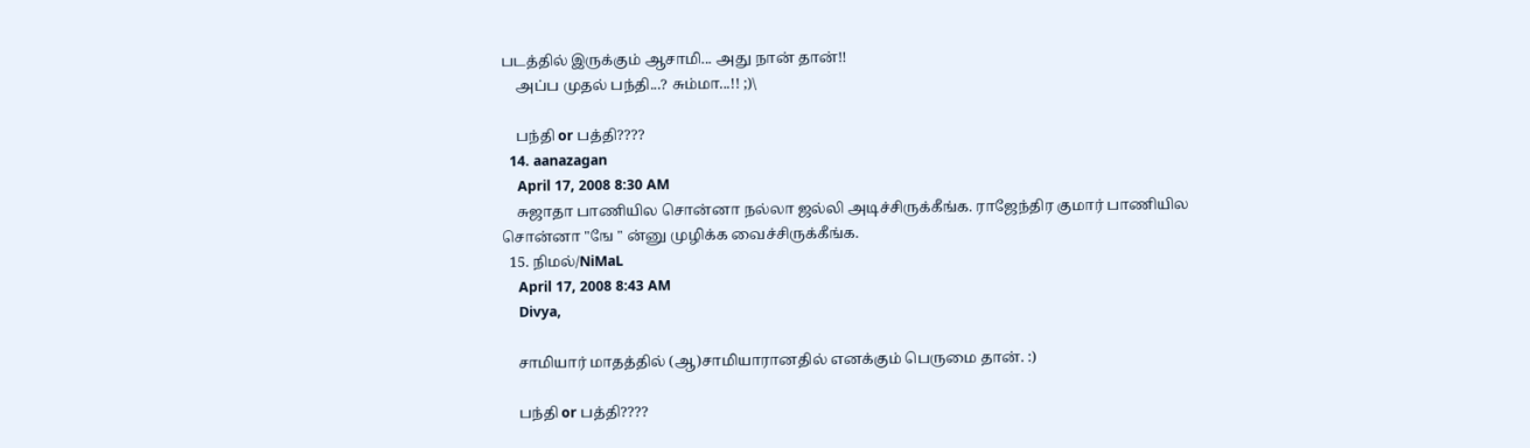படத்தில் இருக்கும் ஆசாமி... அது நான் தான்!!
    அப்ப முதல் பந்தி...? சும்மா...!! ;)\

    பந்தி or பத்தி????
  14. aanazagan
    April 17, 2008 8:30 AM
    சுஜாதா பாணியில சொன்னா நல்லா ஜல்லி அடிச்சிருக்கீங்க. ராஜேந்திர குமார் பாணியில சொன்னா "ஙே " ன்னு முழிக்க வைச்சிருக்கீங்க.
  15. நிமல்/NiMaL
    April 17, 2008 8:43 AM
    Divya,

    சாமியார் மாதத்தில் (ஆ)சாமியாரானதில் எனக்கும் பெருமை தான். :)

    பந்தி or பத்தி????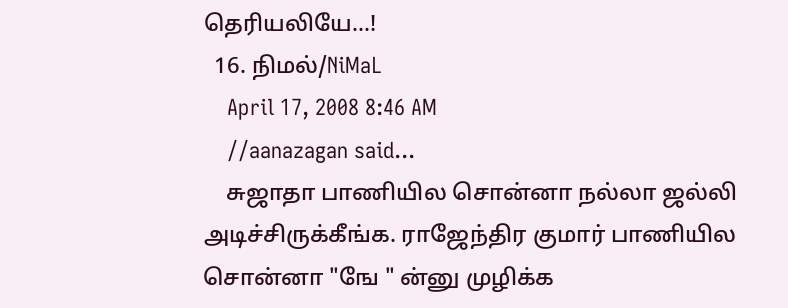தெரியலியே...!
  16. நிமல்/NiMaL
    April 17, 2008 8:46 AM
    //aanazagan said...
    சுஜாதா பாணியில சொன்னா நல்லா ஜல்லி அடிச்சிருக்கீங்க. ராஜேந்திர குமார் பாணியில சொன்னா "ஙே " ன்னு முழிக்க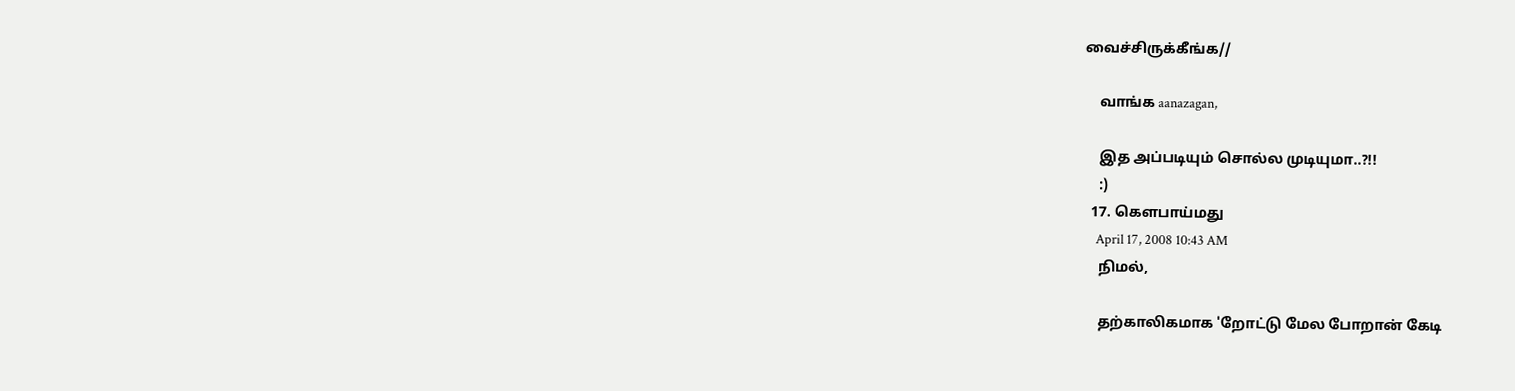வைச்சிருக்கீங்க//

    வாங்க aanazagan,

    இத அப்படியும் சொல்ல முடியுமா..?!!
    :)
  17. கௌபாய்மது
    April 17, 2008 10:43 AM
    நிமல்,

    தற்காலிகமாக 'றோட்டு மேல போறான் கேடி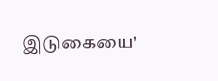இடுகையை'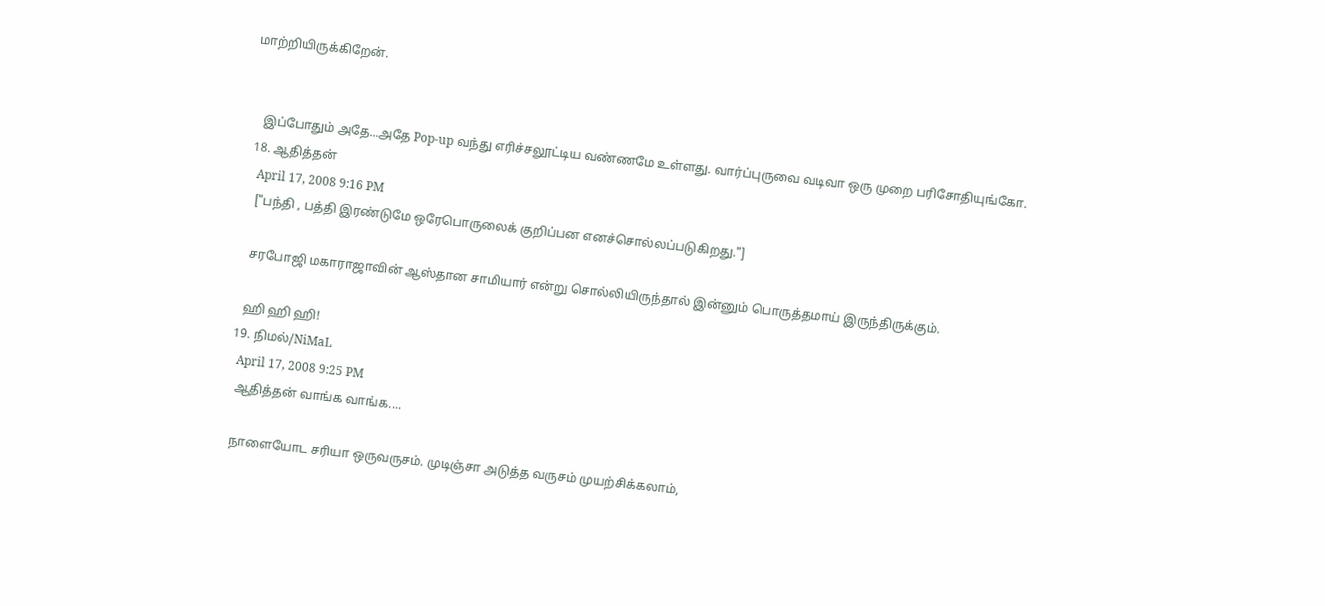மாற்றியிருக்கிறேன்.


    இப்போதும் அதே...அதே Pop-up வந்து எரிச்சலூட்டிய வண்ணமே உள்ளது. வார்ப்புருவை வடிவா ஒரு முறை பரிசோதியுங்கோ.
  18. ஆதித்தன்
    April 17, 2008 9:16 PM
    ["பந்தி , பத்தி இரண்டுமே ஒரேபொருலைக் குறிப்பன எனச்சொல்லப்படுகிறது."]

    சரபோஜி மகாராஜாவின் ஆஸ்தான சாமியார் என்று சொல்லியிருந்தால் இன்னும் பொருத்தமாய் இருந்திருக்கும்.

    ஹி ஹி ஹி!
  19. நிமல்/NiMaL
    April 17, 2008 9:25 PM
    ஆதித்தன் வாங்க வாங்க....

    நாளையோட சரியா ஒருவருசம். முடிஞ்சா அடுத்த வருசம் முயற்சிக்கலாம்,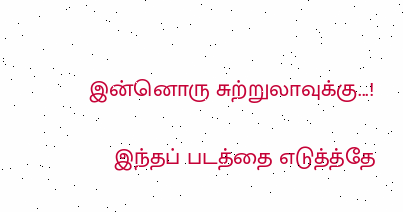இன்னொரு சுற்றுலாவுக்கு...!

    இந்தப் படத்தை எடுத்த்தே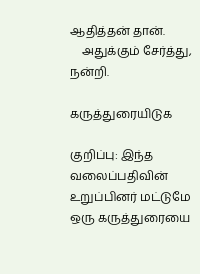ஆதித்தன் தான்.
    அதுக்கும் சேர்த்து, நன்றி.

கருத்துரையிடுக

குறிப்பு: இந்த வலைப்பதிவின் உறுப்பினர் மட்டுமே ஒரு கருத்துரையை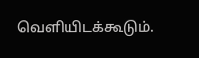வெளியிடக்கூடும்.